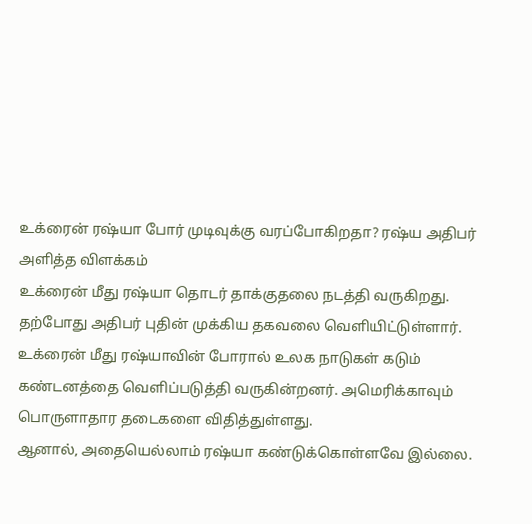உக்ரைன் ரஷ்யா போர் முடிவுக்கு வரப்போகிறதா? ரஷ்ய அதிபர் அளித்த விளக்கம்
உக்ரைன் மீது ரஷ்யா தொடர் தாக்குதலை நடத்தி வருகிறது. தற்போது அதிபர் புதின் முக்கிய தகவலை வெளியிட்டுள்ளார்.
உக்ரைன் மீது ரஷ்யாவின் போரால் உலக நாடுகள் கடும் கண்டனத்தை வெளிப்படுத்தி வருகின்றனர். அமெரிக்காவும் பொருளாதார தடைகளை விதித்துள்ளது.
ஆனால், அதையெல்லாம் ரஷ்யா கண்டுக்கொள்ளவே இல்லை.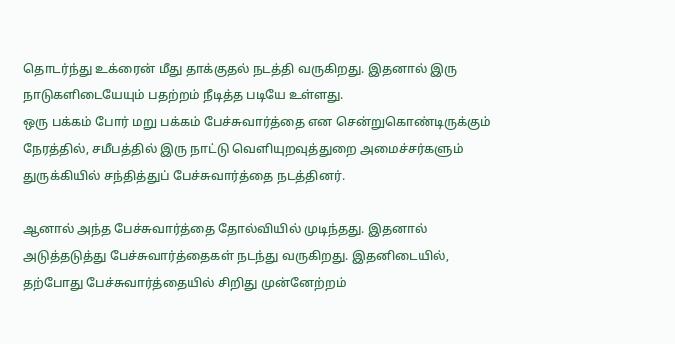தொடர்ந்து உக்ரைன் மீது தாக்குதல் நடத்தி வருகிறது. இதனால் இரு நாடுகளிடையேயும் பதற்றம் நீடித்த படியே உள்ளது.
ஒரு பக்கம் போர் மறு பக்கம் பேச்சுவார்த்தை என சென்றுகொண்டிருக்கும் நேரத்தில், சமீபத்தில் இரு நாட்டு வெளியுறவுத்துறை அமைச்சர்களும் துருக்கியில் சந்தித்துப் பேச்சுவார்த்தை நடத்தினர்.

ஆனால் அந்த பேச்சுவார்த்தை தோல்வியில் முடிந்தது. இதனால் அடுத்தடுத்து பேச்சுவார்த்தைகள் நடந்து வருகிறது. இதனிடையில், தற்போது பேச்சுவார்த்தையில் சிறிது முன்னேற்றம்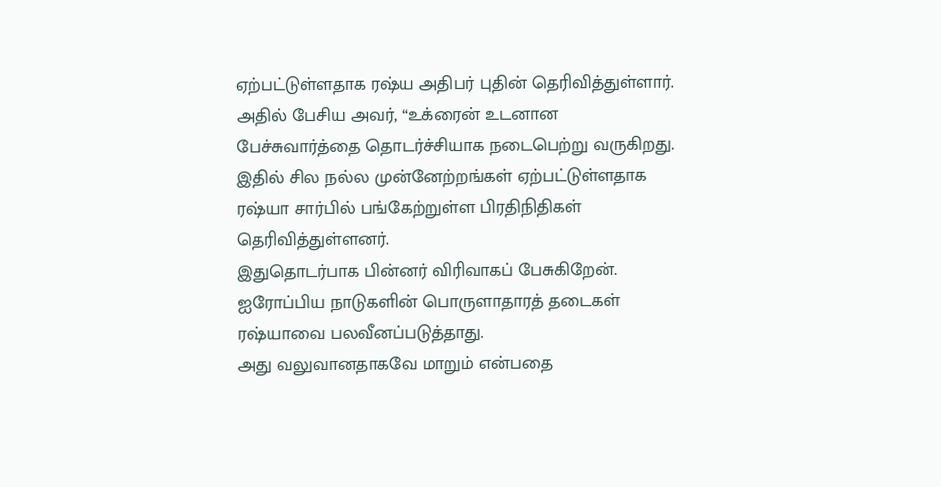ஏற்பட்டுள்ளதாக ரஷ்ய அதிபர் புதின் தெரிவித்துள்ளார்.
அதில் பேசிய அவர், “உக்ரைன் உடனான பேச்சுவார்த்தை தொடர்ச்சியாக நடைபெற்று வருகிறது. இதில் சில நல்ல முன்னேற்றங்கள் ஏற்பட்டுள்ளதாக ரஷ்யா சார்பில் பங்கேற்றுள்ள பிரதிநிதிகள் தெரிவித்துள்ளனர்.
இதுதொடர்பாக பின்னர் விரிவாகப் பேசுகிறேன். ஐரோப்பிய நாடுகளின் பொருளாதாரத் தடைகள் ரஷ்யாவை பலவீனப்படுத்தாது.
அது வலுவானதாகவே மாறும் என்பதை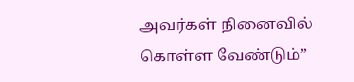அவர்கள் நினைவில் கொள்ள வேண்டும்”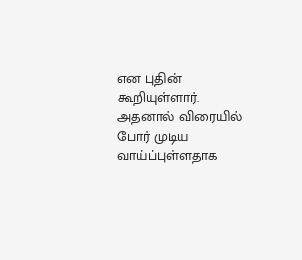என புதின் கூறியுள்ளார். அதனால் விரையில் போர் முடிய வாய்ப்புள்ளதாக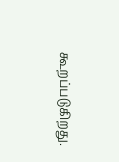கூறப்படுகிறது.